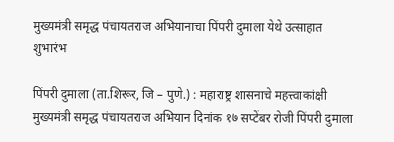मुख्यमंत्री समृद्ध पंचायतराज अभियानाचा पिंपरी दुमाला येथे उत्साहात शुभारंभ

पिंपरी दुमाला (ता.शिरूर, जि – पुणे.) : महाराष्ट्र शासनाचे महत्त्वाकांक्षी मुख्यमंत्री समृद्ध पंचायतराज अभियान दिनांक १७ सप्टेंबर रोजी पिंपरी दुमाला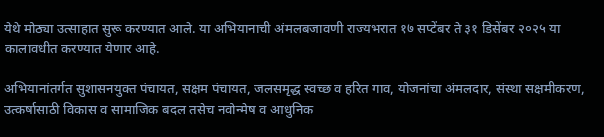येथे मोठ्या उत्साहात सुरू करण्यात आले. या अभियानाची अंमलबजावणी राज्यभरात १७ सप्टेंबर ते ३१ डिसेंबर २०२५ या कालावधीत करण्यात येणार आहे.

अभियानांतर्गत सुशासनयुक्त पंचायत, सक्षम पंचायत, जलसमृद्ध स्वच्छ व हरित गाव, योजनांचा अंमलदार, संस्था सक्षमीकरण, उत्कर्षासाठी विकास व सामाजिक बदल तसेच नवोन्मेष व आधुनिक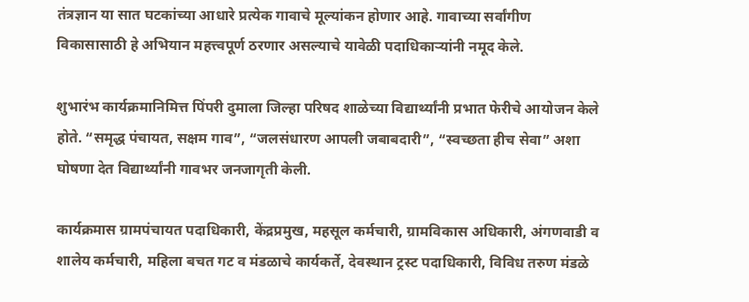तंत्रज्ञान या सात घटकांच्या आधारे प्रत्येक गावाचे मूल्यांकन होणार आहे. गावाच्या सर्वांगीण विकासासाठी हे अभियान महत्त्वपूर्ण ठरणार असल्याचे यावेळी पदाधिकाऱ्यांनी नमूद केले.

शुभारंभ कार्यक्रमानिमित्त पिंपरी दुमाला जिल्हा परिषद शाळेच्या विद्यार्थ्यांनी प्रभात फेरीचे आयोजन केले होते. “समृद्ध पंचायत, सक्षम गाव”, “जलसंधारण आपली जबाबदारी”, “स्वच्छता हीच सेवा” अशा घोषणा देत विद्यार्थ्यांनी गावभर जनजागृती केली.

कार्यक्रमास ग्रामपंचायत पदाधिकारी, केंद्रप्रमुख, महसूल कर्मचारी, ग्रामविकास अधिकारी, अंगणवाडी व शालेय कर्मचारी, महिला बचत गट व मंडळाचे कार्यकर्ते, देवस्थान ट्रस्ट पदाधिकारी, विविध तरुण मंडळे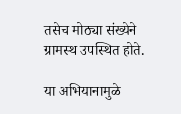तसेच मोठ्या संख्येने ग्रामस्थ उपस्थित होते.

या अभियानामुळे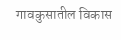गावकुसातील विकास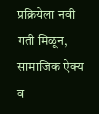प्रक्रियेला नवी गती मिळून, सामाजिक ऐक्य व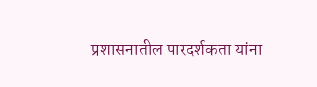प्रशासनातील पारदर्शकता यांना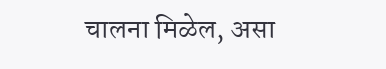चालना मिळेल, असा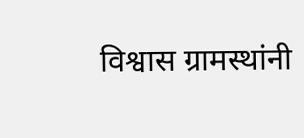विश्वास ग्रामस्थांनी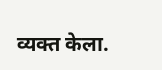व्यक्त केला.